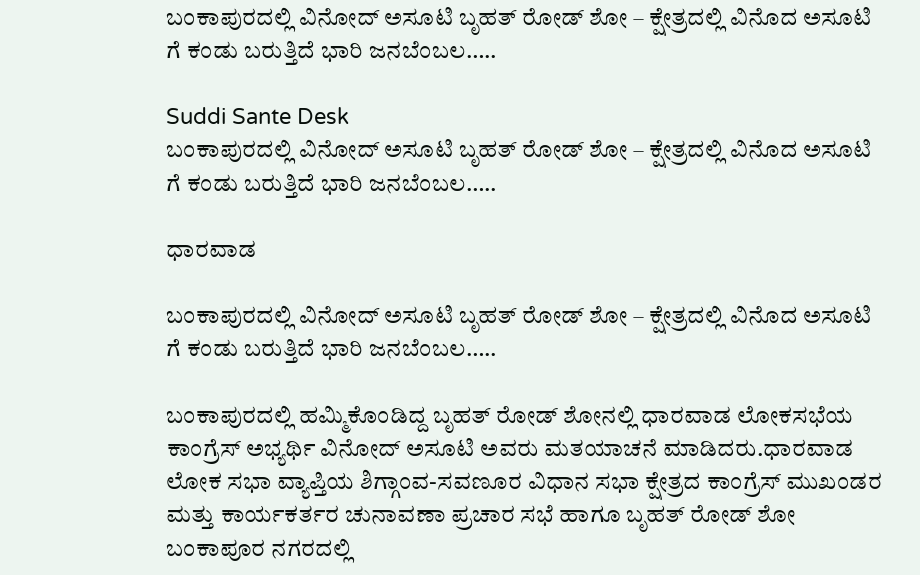ಬಂಕಾಪುರದಲ್ಲಿ ವಿನೋದ್ ಅಸೂಟಿ ಬೃಹತ್ ರೋಡ್ ಶೋ – ಕ್ಷೇತ್ರದಲ್ಲಿ ವಿನೊದ ಅಸೂಟಿ ಗೆ ಕಂಡು ಬರುತ್ತಿದೆ ಭಾರಿ ಜನಬೆಂಬಲ…..

Suddi Sante Desk
ಬಂಕಾಪುರದಲ್ಲಿ ವಿನೋದ್ ಅಸೂಟಿ ಬೃಹತ್ ರೋಡ್ ಶೋ – ಕ್ಷೇತ್ರದಲ್ಲಿ ವಿನೊದ ಅಸೂಟಿ ಗೆ ಕಂಡು ಬರುತ್ತಿದೆ ಭಾರಿ ಜನಬೆಂಬಲ…..

ಧಾರವಾಡ

ಬಂಕಾಪುರದಲ್ಲಿ ವಿನೋದ್ ಅಸೂಟಿ ಬೃಹತ್ ರೋಡ್ ಶೋ – ಕ್ಷೇತ್ರದಲ್ಲಿ ವಿನೊದ ಅಸೂಟಿ ಗೆ ಕಂಡು ಬರುತ್ತಿದೆ ಭಾರಿ ಜನಬೆಂಬಲ…..

ಬಂಕಾಪುರದಲ್ಲಿ ಹಮ್ಮಿಕೊಂಡಿದ್ದ ಬೃಹತ್‌ ರೋಡ್ ಶೋನಲ್ಲಿ ಧಾರವಾಡ ಲೋಕಸಭೆಯ ಕಾಂಗ್ರೆಸ್ ಅಭ್ಯರ್ಥಿ ವಿನೋದ್ ಅಸೂಟಿ ಅವರು ಮತಯಾಚನೆ ಮಾಡಿದರು.ಧಾರವಾಡ ಲೋಕ ಸಭಾ ವ್ಯಾಪ್ತಿಯ ಶಿಗ್ಗಾಂವ-ಸವಣೂರ ವಿಧಾನ ಸಭಾ ಕ್ಷೇತ್ರದ ಕಾಂಗ್ರೆಸ್ ಮುಖಂಡರ ಮತ್ತು ಕಾರ್ಯಕರ್ತರ ಚುನಾವಣಾ ಪ್ರಚಾರ ಸಭೆ ಹಾಗೂ ಬೃಹತ್ ರೋಡ್ ಶೋ ಬಂಕಾಪೂರ ನಗರದಲ್ಲಿ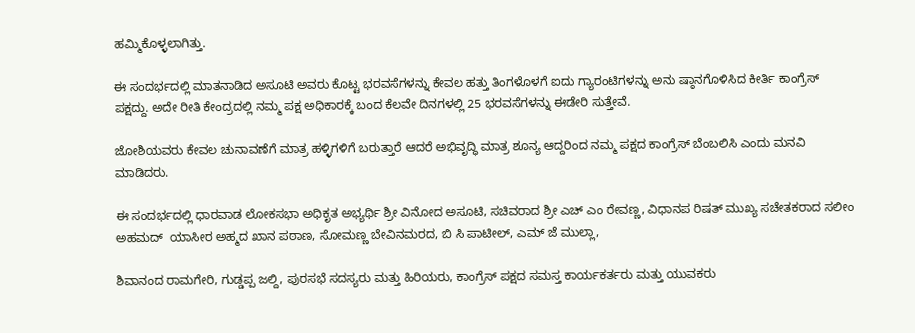ಹಮ್ಮಿಕೊಳ್ಳಲಾಗಿತ್ತು.

ಈ ಸಂದರ್ಭದಲ್ಲಿ ಮಾತನಾಡಿದ ಅಸೂಟಿ ಅವರು ಕೊಟ್ಟ ಭರವಸೆಗಳನ್ನು ಕೇವಲ ಹತ್ತು ತಿಂಗಳೊಳಗೆ ಐದು ಗ್ಯಾರಂಟಿಗಳನ್ನು ಅನು ಷ್ಠಾನಗೊಳಿಸಿದ ಕೀರ್ತಿ ಕಾಂಗ್ರೆಸ್ ಪಕ್ಷದ್ದು. ಅದೇ ರೀತಿ ಕೇಂದ್ರದಲ್ಲಿ ನಮ್ಮ ಪಕ್ಷ ಅಧಿಕಾರಕ್ಕೆ ಬಂದ ಕೆಲವೇ ದಿನಗಳಲ್ಲಿ 25 ಭರವಸೆಗಳನ್ನು ಈಡೇರಿ ಸುತ್ತೇವೆ.

ಜೋಶಿಯವರು ಕೇವಲ ಚುನಾವಣೆಗೆ ಮಾತ್ರ ಹಳ್ಳಿಗಳಿಗೆ ಬರುತ್ತಾರೆ ಆದರೆ ಅಭಿವೃದ್ಧಿ ಮಾತ್ರ ಶೂನ್ಯ ಆದ್ದರಿಂದ ನಮ್ಮ ಪಕ್ಷದ ಕಾಂಗ್ರೆಸ್ ಬೆಂಬಲಿಸಿ ಎಂದು ಮನವಿ ಮಾಡಿದರು.

ಈ ಸಂದರ್ಭದಲ್ಲಿ ಧಾರವಾಡ ಲೋಕಸಭಾ ಅಧಿಕೃತ ಅಭ್ಯರ್ಥಿ ಶ್ರೀ ವಿನೋದ ಅಸೂಟಿ, ಸಚಿವರಾದ ಶ್ರೀ ಎಚ್ ಎಂ ರೇವಣ್ಣ, ವಿಧಾನಪ ರಿಷತ್ ಮುಖ್ಯ ಸಚೇತಕರಾದ ಸಲೀಂ ಅಹಮದ್  ಯಾಸೀರ ಅಹ್ಮದ ಖಾನ ಪಠಾಣ, ಸೋಮಣ್ಣ ಬೇವಿನಮರದ, ಬಿ ಸಿ ಪಾಟೀಲ್, ಎಮ್ ಜೆ ಮುಲ್ಲಾ,

ಶಿವಾನಂದ ರಾಮಗೇರಿ, ಗುಡ್ಡಪ್ಪ ಜಲ್ದಿ, ಪುರಸಭೆ ಸದಸ್ಯರು ಮತ್ತು ಹಿರಿಯರು, ಕಾಂಗ್ರೆಸ್ ಪಕ್ಷದ ಸಮಸ್ತ ಕಾರ್ಯಕರ್ತರು ಮತ್ತು ಯುವಕರು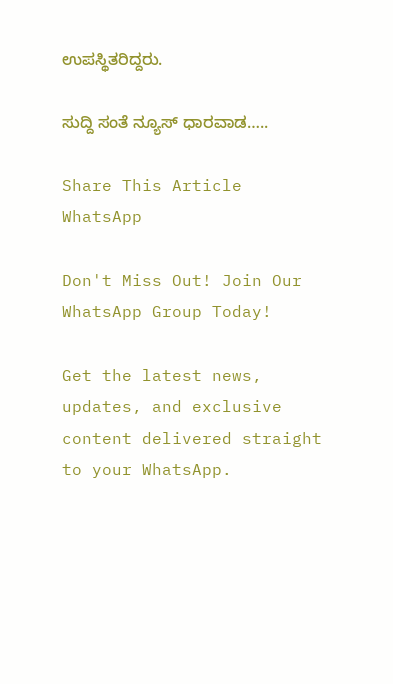ಉಪಸ್ಥಿತರಿದ್ದರು.

ಸುದ್ದಿ ಸಂತೆ ನ್ಯೂಸ್ ಧಾರವಾಡ…..

Share This Article
WhatsApp

Don't Miss Out! Join Our WhatsApp Group Today!

Get the latest news, updates, and exclusive content delivered straight to your WhatsApp.